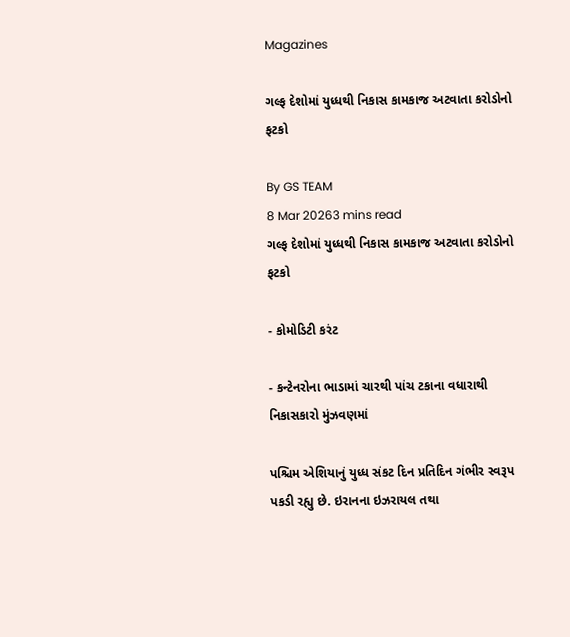Magazines

ગલ્ફ દેશોમાં યુધ્ધથી નિકાસ કામકાજ અટવાતા કરોડોનો ફટકો

By GS TEAM
8 Mar 20263 mins read
ગલ્ફ દેશોમાં યુધ્ધથી નિકાસ કામકાજ અટવાતા કરોડોનો ફટકો

- કોમોડિટી કરંટ

- કન્ટેનરોના ભાડામાં ચારથી પાંચ ટકાના વધારાથી નિકાસકારો મુંઝવણમાં

પશ્ચિમ એશિયાનું યુધ્ધ સંકટ દિન પ્રતિદિન ગંભીર સ્વરૂપ પકડી રહ્યુ છે. ઇરાનના ઇઝરાયલ તથા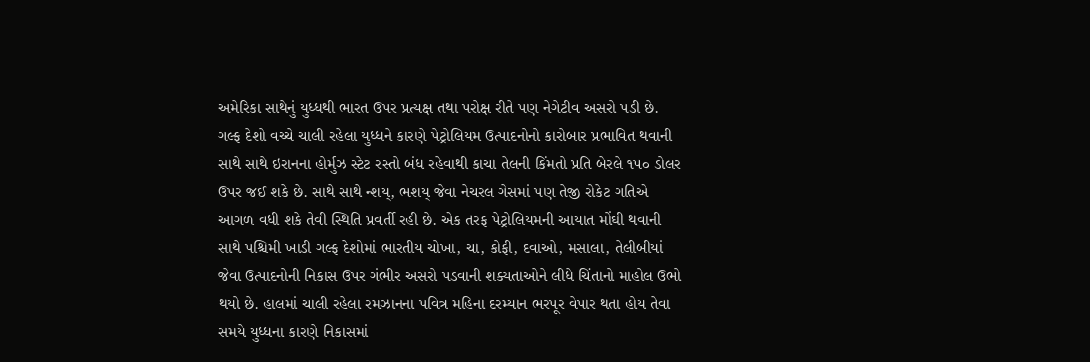અમેરિકા સાથેનું યુધ્ધથી ભારત ઉપર પ્રત્યક્ષ તથા પરોક્ષ રીતે પણ નેગેટીવ અસરો પડી છે. ગલ્ફ દેશો વચ્ચે ચાલી રહેલા યુધ્ધને કારણે પેટ્રોલિયમ ઉત્પાદનોનો કારોબાર પ્રભાવિત થવાની સાથે સાથે ઇરાનના હોર્મુઝ સ્ટેટ રસ્તો બંધ રહેવાથી કાચા તેલની કિંમતો પ્રતિ બેરલે ૧૫૦ ડોલર ઉપર જઈ શકે છે. સાથે સાથે ન્શય્, ભશય્ જેવા નેચરલ ગેસમાં પણ તેજી રોકેટ ગતિએ આગળ વધી શકે તેવી સ્થિતિ પ્રવર્તી રહી છે. એક તરફ પેટ્રોલિયમની આયાત મોંઘી થવાની સાથે પશ્ચિમી ખાડી ગલ્ફ દેશોમાં ભારતીય ચોખા, ચા, કોફી, દવાઓ, મસાલા, તેલીબીયાં જેવા ઉત્પાદનોની નિકાસ ઉપર ગંભીર અસરો પડવાની શક્યતાઓને લીધે ચિંતાનો માહોલ ઉભો થયો છે. હાલમાં ચાલી રહેલા રમઝાનના પવિત્ર મહિના દરમ્યાન ભરપૂર વેપાર થતા હોય તેવા સમયે યુધ્ધના કારણે નિકાસમાં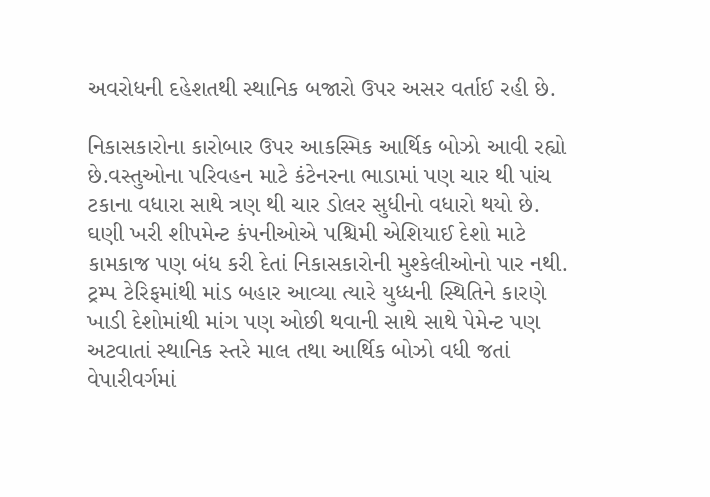અવરોધની દહેશતથી સ્થાનિક બજારો ઉપર અસર વર્તાઈ રહી છે.

નિકાસકારોના કારોબાર ઉપર આકસ્મિક આર્થિક બોઝો આવી રહ્યો છે.વસ્તુઓના પરિવહન માટે કંટેનરના ભાડામાં પણ ચાર થી પાંચ ટકાના વધારા સાથે ત્રણ થી ચાર ડોલર સુધીનો વધારો થયો છે. ઘણી ખરી શીપમેન્ટ કંપનીઓએ પશ્ચિમી એશિયાઈ દેશો માટે કામકાજ પણ બંધ કરી દેતાં નિકાસકારોની મુશ્કેલીઓનો પાર નથી. ટ્રમ્પ ટેરિફમાંથી માંડ બહાર આવ્યા ત્યારે યુધ્ધની સ્થિતિને કારણે ખાડી દેશોમાંથી માંગ પણ ઓછી થવાની સાથે સાથે પેમેન્ટ પણ અટવાતાં સ્થાનિક સ્તરે માલ તથા આર્થિક બોઝો વધી જતાં  વેપારીવર્ગમાં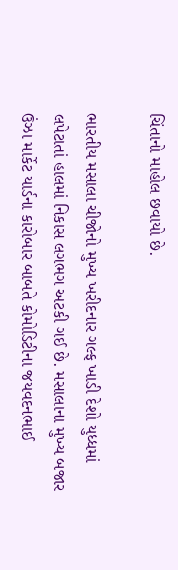ચિંતાનો માહોલ છવાયો છે.

ભારતીય મસાલા ચીજોનો મુખ્ય ખરીદનાર ગલ્ફ ખાડી દેશો યુધ્ધમાં લપેટાતાં હાલમાં નિકાસ લગભગ અટકી ગઈ છે. મસાલાના મુખ્ય બજાર ઉંઝા માર્કેટ યાર્ડના કારોબાર બાબતે કોમોડિટીના જયવદનભાઈ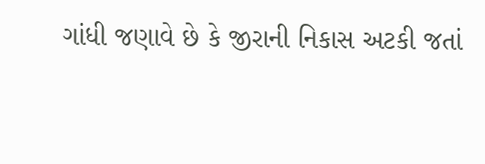ગાંધી જણાવે છે કે જીરાની નિકાસ અટકી જતાં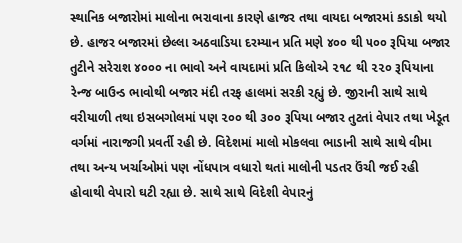સ્થાનિક બજારોમાં માલોના ભરાવાના કારણે હાજર તથા વાયદા બજારમાં કડાકો થયો છે. હાજર બજારમાં છેલ્લા અઠવાડિયા દરમ્યાન પ્રતિ મણે ૪૦૦ થી ૫૦૦ રૂપિયા બજાર તુટીને સરેરાશ ૪૦૦૦ ના ભાવો અને વાયદામાં પ્રતિ કિલોએ ૨૧૮ થી ૨૨૦ રૂપિયાના રેન્જ બાઉન્ડ ભાવોથી બજાર મંદી તરફ હાલમાં સરકી રહ્યું છે. જીરાની સાથે સાથે વરીયાળી તથા ઇસબગોલમાં પણ ૨૦૦ થી ૩૦૦ રૂપિયા બજાર તુટતાં વેપાર તથા ખેડૂત વર્ગમાં નારાજગી પ્રવર્તી રહી છે. વિદેશમાં માલો મોકલવા ભાડાની સાથે સાથે વીમા તથા અન્ય ખર્ચાઓમાં પણ નોંધપાત્ર વધારો થતાં માલોની પડતર ઉંચી જઈ રહી હોવાથી વેપારો ઘટી રહ્યા છે. સાથે સાથે વિદેશી વેપારનું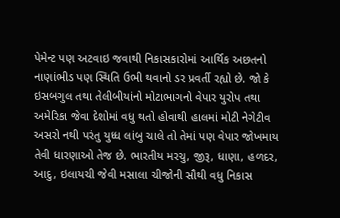પેમેન્ટ પણ અટવાઇ જવાથી નિકાસકારોમાં આર્થિક અછતનો નાણાંભીડ પણ સ્થિતિ ઉભી થવાનો ડર પ્રવર્તી રહ્યો છે. જો કે ઇસબગુલ તથા તેલીબીયાંનો મોટાભાગનો વેપાર યુરોપ તથા અમેરિકા જેવા દેશોમાં વધુ થતો હોવાથી હાલમાં મોટી નેગેટીવ અસરો નથી પરંતુ યુધ્ધ લાંબુ ચાલે તો તેમાં પણ વેપાર જોખમાય તેવી ધારણાઓ તેજ છે. ભારતીય મરચુ, જીરૂ, ધાણા, હળદર, આદુ, ઇલાયચી જેવી મસાલા ચીજોની સૌથી વધુ નિકાસ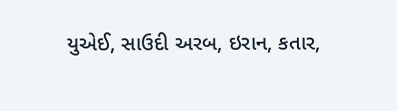યુએઈ, સાઉદી અરબ, ઇરાન, કતાર,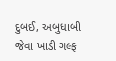દુબઈ, અબુધાબી જેવા ખાડી ગલ્ફ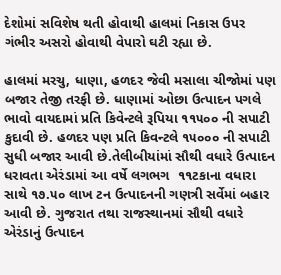દેશોમાં સવિશેષ થતી હોવાથી હાલમાં નિકાસ ઉપર ગંભીર અસરો હોવાથી વેપારો ઘટી રહ્યા છે.

હાલમાં મરચુ, ધાણા, હળદર જેવી મસાલા ચીજોમાં પણ બજાર તેજી તરફી છે. ધાણામાં ઓછા ઉત્પાદન પગલે ભાવો વાયદામાં પ્રતિ કિવેન્ટલે રૂપિયા ૧૧૫૦૦ ની સપાટી કુદાવી છે. હળદર પણ પ્રતિ કિવન્ટલે ૧૫૦૦૦ ની સપાટી સુધી બજાર આવી છે.તેલીબીયાંમાં સૌથી વધારે ઉત્પાદન ધરાવતા એરંડામાં આ વર્ષે લગભગ  ૧૧ટકાના વધારા સાથે ૧૭.૫૦ લાખ ટન ઉત્પાદનની ગણત્રી સર્વેમાં બહાર આવી છે. ગુજરાત તથા રાજસ્થાનમાં સૌથી વધારે એરંડાનું ઉત્પાદન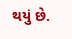થયું છે.